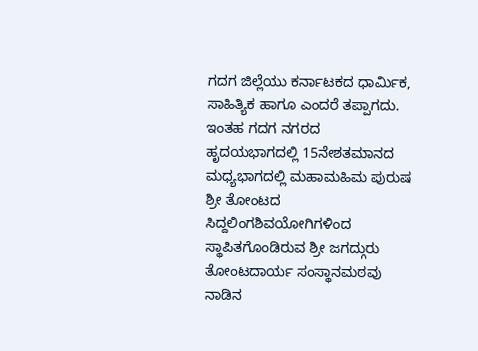ಗದಗ ಜಿಲ್ಲೆಯು ಕರ್ನಾಟಕದ ಧಾರ್ಮಿಕ, ಸಾಹಿತ್ಯಿಕ ಹಾಗೂ ಎಂದರೆ ತಪ್ಪಾಗದು. ಇಂತಹ ಗದಗ ನಗರದ ಹೃದಯಭಾಗದಲ್ಲಿ 15ನೇಶತಮಾನದ ಮಧ್ಯಭಾಗದಲ್ಲಿ ಮಹಾಮಹಿಮ ಪುರುಷ ಶ್ರೀ ತೋಂಟದ ಸಿದ್ದಲಿಂಗಶಿವಯೋಗಿಗಳಿಂದ ಸ್ಥಾಪಿತಗೊಂಡಿರುವ ಶ್ರೀ ಜಗದ್ಗುರು ತೋಂಟದಾರ್ಯ ಸಂಸ್ಥಾನಮಠವು ನಾಡಿನ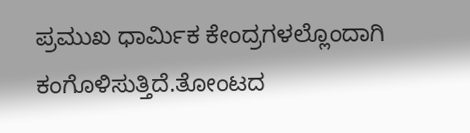ಪ್ರಮುಖ ಧಾರ್ಮಿಕ ಕೇಂದ್ರಗಳಲ್ಲೊಂದಾಗಿ ಕಂಗೊಳಿಸುತ್ತಿದೆ.ತೋಂಟದ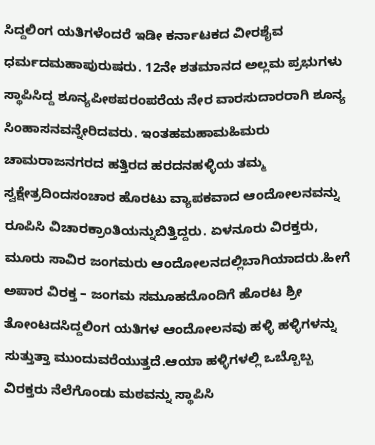ಸಿದ್ದಲಿಂಗ ಯತಿಗಳೆಂದರೆ ಇಡೀ ಕರ್ನಾಟಕದ ವೀರಶೈವ ಧರ್ಮದಮಹಾಪುರುಷರು. 12ನೇ ಶತಮಾನದ ಅಲ್ಲಮ ಪ್ರಭುಗಳು ಸ್ಥಾಪಿಸಿದ್ದ ಶೂನ್ಯಪೀಠಪರಂಪರೆಯ ನೇರ ವಾರಸುದಾರರಾಗಿ ಶೂನ್ಯ ಸಿಂಹಾಸನವನ್ನೇರಿದವರು. ಇಂತಹಮಹಾಮಹಿಮರು ಚಾಮರಾಜನಗರದ ಹತ್ತಿರದ ಹರದನಹಳ್ಳಿಯ ತಮ್ಮ ಸ್ವಕ್ಷೇತ್ರದಿಂದಸಂಚಾರ ಹೊರಟು ವ್ಯಾಪಕವಾದ ಆಂದೋಲನವನ್ನು ರೂಪಿಸಿ ವಿಚಾರಕ್ರಾಂತಿಯನ್ನುಬಿತ್ತಿದ್ದರು. ಏಳನೂರು ವಿರಕ್ತರು, ಮೂರು ಸಾವಿರ ಜಂಗಮರು ಆಂದೋಲನದಲ್ಲಿಬಾಗಿಯಾದರು.ಹೀಗೆ ಅಪಾರ ವಿರಕ್ತ – ಜಂಗಮ ಸಮೂಹದೊಂದಿಗೆ ಹೊರಟ ಶ್ರೀ ತೋಂಟದಸಿದ್ದಲಿಂಗ ಯತಿಗಳ ಆಂದೋಲನವು ಹಳ್ಳಿ ಹಳ್ಳಿಗಳನ್ನು ಸುತ್ತುತ್ತಾ ಮುಂದುವರೆಯುತ್ತದೆ.ಆಯಾ ಹಳ್ಳಿಗಳಲ್ಲಿ ಒಬ್ಬೊಬ್ಬ ವಿರಕ್ತರು ನೆಲೆಗೊಂಡು ಮಠವನ್ನು ಸ್ಥಾಪಿಸಿ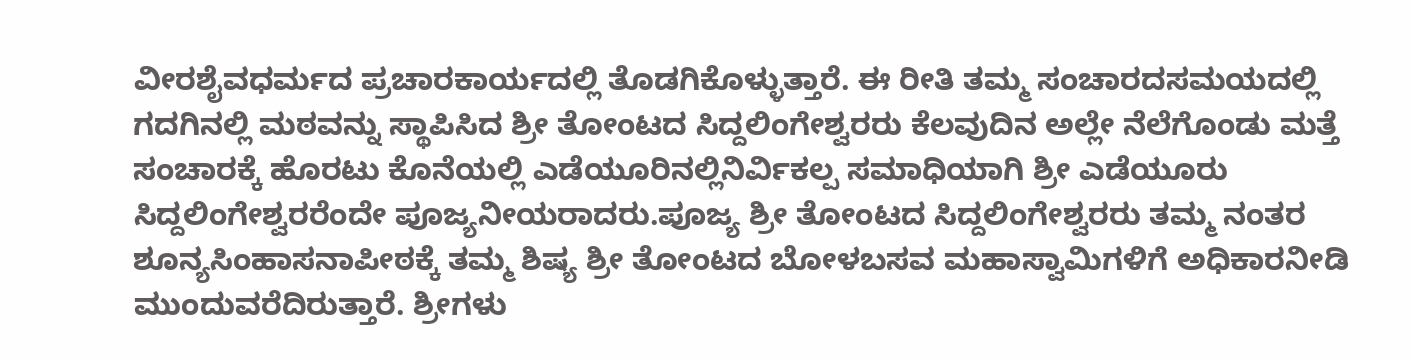ವೀರಶೈವಧರ್ಮದ ಪ್ರಚಾರಕಾರ್ಯದಲ್ಲಿ ತೊಡಗಿಕೊಳ್ಳುತ್ತಾರೆ. ಈ ರೀತಿ ತಮ್ಮ ಸಂಚಾರದಸಮಯದಲ್ಲಿ ಗದಗಿನಲ್ಲಿ ಮಠವನ್ನು ಸ್ಥಾಪಿಸಿದ ಶ್ರೀ ತೋಂಟದ ಸಿದ್ದಲಿಂಗೇಶ್ವರರು ಕೆಲವುದಿನ ಅಲ್ಲೇ ನೆಲೆಗೊಂಡು ಮತ್ತೆ ಸಂಚಾರಕ್ಕೆ ಹೊರಟು ಕೊನೆಯಲ್ಲಿ ಎಡೆಯೂರಿನಲ್ಲಿನಿರ್ವಿಕಲ್ಪ ಸಮಾಧಿಯಾಗಿ ಶ್ರೀ ಎಡೆಯೂರು ಸಿದ್ದಲಿಂಗೇಶ್ವರರೆಂದೇ ಪೂಜ್ಯನೀಯರಾದರು.ಪೂಜ್ಯ ಶ್ರೀ ತೋಂಟದ ಸಿದ್ದಲಿಂಗೇಶ್ವರರು ತಮ್ಮ ನಂತರ ಶೂನ್ಯಸಿಂಹಾಸನಾಪೀಠಕ್ಕೆ ತಮ್ಮ ಶಿಷ್ಯ ಶ್ರೀ ತೋಂಟದ ಬೋಳಬಸವ ಮಹಾಸ್ವಾಮಿಗಳಿಗೆ ಅಧಿಕಾರನೀಡಿ ಮುಂದುವರೆದಿರುತ್ತಾರೆ. ಶ್ರೀಗಳು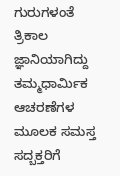ಗುರುಗಳಂತೆ ತ್ರಿಕಾಲ ಜ್ಞಾನಿಯಾಗಿದ್ದು ತಮ್ಮಧಾರ್ಮಿಕ ಆಚರಣೆಗಳ ಮೂಲಕ ಸಮಸ್ತ ಸದ್ಬಕ್ತರಿಗೆ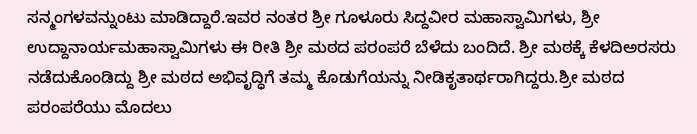ಸನ್ಮಂಗಳವನ್ನುಂಟು ಮಾಡಿದ್ದಾರೆ.ಇವರ ನಂತರ ಶ್ರೀ ಗೂಳೂರು ಸಿದ್ದವೀರ ಮಹಾಸ್ವಾಮಿಗಳು, ಶ್ರೀ ಉದ್ದಾನಾರ್ಯಮಹಾಸ್ವಾಮಿಗಳು ಈ ರೀತಿ ಶ್ರೀ ಮಠದ ಪರಂಪರೆ ಬೆಳೆದು ಬಂದಿದೆ. ಶ್ರೀ ಮಠಕ್ಕೆ ಕೆಳದಿಅರಸರು ನಡೆದುಕೊಂಡಿದ್ದು ಶ್ರೀ ಮಠದ ಅಭಿವೃದ್ಧಿಗೆ ತಮ್ಮ ಕೊಡುಗೆಯನ್ನು ನೀಡಿಕೃತಾರ್ಥರಾಗಿದ್ದರು.ಶ್ರೀ ಮಠದ ಪರಂಪರೆಯು ಮೊದಲು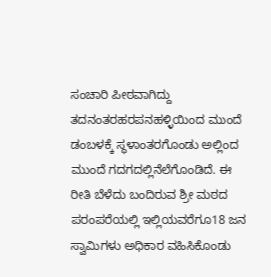ಸಂಚಾರಿ ಪೀಠವಾಗಿದ್ದು ತದನಂತರಹರಪನಹಳ್ಳಿಯಿಂದ ಮುಂದೆ ಡಂಬಳಕ್ಕೆ ಸ್ಥಳಾಂತರಗೊಂಡು ಅಲ್ಲಿಂದ ಮುಂದೆ ಗದಗದಲ್ಲಿನೆಲೆಗೊಂಡಿದೆ. ಈ ರೀತಿ ಬೆಳೆದು ಬಂದಿರುವ ಶ್ರೀ ಮಠದ ಪರಂಪರೆಯಲ್ಲಿ ಇಲ್ಲಿಯವರೆಗೂ18 ಜನ ಸ್ವಾಮಿಗಳು ಅಧಿಕಾರ ವಹಿಸಿಕೊಂಡು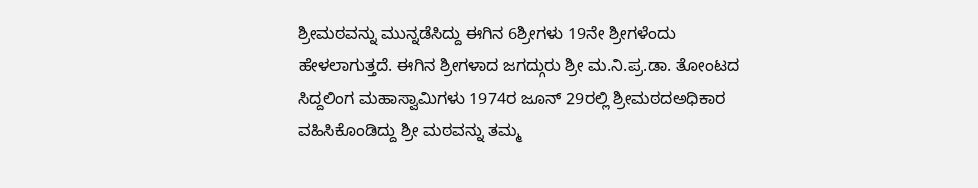ಶ್ರೀಮಠವನ್ನು ಮುನ್ನಡೆಸಿದ್ದು ಈಗಿನ 6ಶ್ರೀಗಳು 19ನೇ ಶ್ರೀಗಳೆಂದು ಹೇಳಲಾಗುತ್ತದೆ. ಈಗಿನ ಶ್ರೀಗಳಾದ ಜಗದ್ಗುರು ಶ್ರೀ ಮ.ನಿ.ಪ್ರ.ಡಾ. ತೋಂಟದ ಸಿದ್ದಲಿಂಗ ಮಹಾಸ್ವಾಮಿಗಳು 1974ರ ಜೂನ್ 29ರಲ್ಲಿ ಶ್ರೀಮಠದಅಧಿಕಾರ ವಹಿಸಿಕೊಂಡಿದ್ದು ಶ್ರೀ ಮಠವನ್ನು ತಮ್ಮ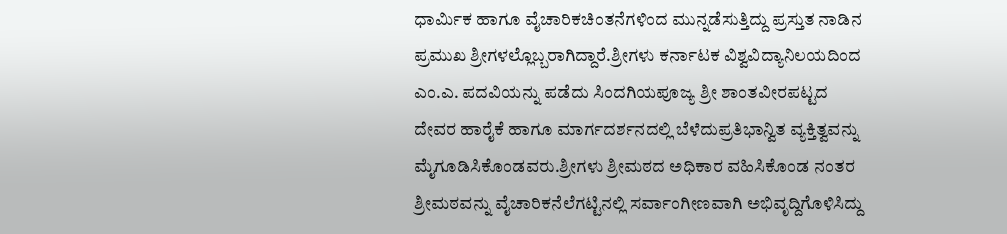ಧಾರ್ಮಿಕ ಹಾಗೂ ವೈಚಾರಿಕಚಿಂತನೆಗಳಿಂದ ಮುನ್ನಡೆಸುತ್ತಿದ್ದು ಪ್ರಸ್ತುತ ನಾಡಿನ ಪ್ರಮುಖ ಶ್ರೀಗಳಲ್ಲೊಬ್ಬರಾಗಿದ್ದಾರೆ.ಶ್ರೀಗಳು ಕರ್ನಾಟಕ ವಿಶ್ವವಿದ್ಯಾನಿಲಯದಿಂದ ಎಂ.ಎ. ಪದವಿಯನ್ನು ಪಡೆದು ಸಿಂದಗಿಯಪೂಜ್ಯ ಶ್ರೀ ಶಾಂತವೀರಪಟ್ಟದ ದೇವರ ಹಾರೈಕೆ ಹಾಗೂ ಮಾರ್ಗದರ್ಶನದಲ್ಲಿ ಬೆಳೆದುಪ್ರತಿಭಾನ್ವಿತ ವ್ಯಕ್ತಿತ್ವವನ್ನು ಮೈಗೂಡಿಸಿಕೊಂಡವರು.ಶ್ರೀಗಳು ಶ್ರೀಮಠದ ಅಧಿಕಾರ ವಹಿಸಿಕೊಂಡ ನಂತರ ಶ್ರೀಮಠವನ್ನು ವೈಚಾರಿಕನೆಲೆಗಟ್ಟಿನಲ್ಲಿ ಸರ್ವಾಂಗೀಣವಾಗಿ ಅಭಿವೃದ್ದಿಗೊಳಿಸಿದ್ದು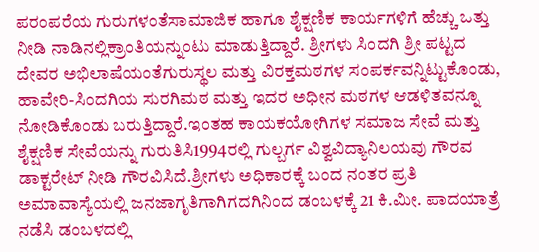ಪರಂಪರೆಯ ಗುರುಗಳಂತೆಸಾಮಾಜಿಕ ಹಾಗೂ ಶೈಕ್ಷಣಿಕ ಕಾರ್ಯಗಳಿಗೆ ಹೆಚ್ಚು ಒತ್ತು ನೀಡಿ ನಾಡಿನಲ್ಲಿಕ್ರಾಂತಿಯನ್ನುಂಟು ಮಾಡುತ್ತಿದ್ದಾರೆ. ಶ್ರೀಗಳು ಸಿಂದಗಿ ಶ್ರೀ ಪಟ್ಟದ ದೇವರ ಅಭಿಲಾಷೆಯಂತೆಗುರುಸ್ಥಲ ಮತ್ತು ವಿರಕ್ತಮಠಗಳ ಸಂಪರ್ಕವನ್ನಿಟ್ಟುಕೊಂಡು, ಹಾವೇರಿ-ಸಿಂದಗಿಯ ಸುರಗಿಮಠ ಮತ್ತು ಇದರ ಅಧೀನ ಮಠಗಳ ಆಡಳಿತವನ್ನೂ ನೋಡಿಕೊಂಡು ಬರುತ್ತಿದ್ದಾರೆ.ಇಂತಹ ಕಾಯಕಯೋಗಿಗಳ ಸಮಾಜ ಸೇವೆ ಮತ್ತು ಶೈಕ್ಷಣಿಕ ಸೇವೆಯನ್ನು ಗುರುತಿಸಿ1994ರಲ್ಲಿ ಗುಲ್ಬರ್ಗ ವಿಶ್ವವಿದ್ಯಾನಿಲಯವು ಗೌರವ ಡಾಕ್ಟರೇಟ್ ನೀಡಿ ಗೌರವಿಸಿದೆ.ಶ್ರೀಗಳು ಅಧಿಕಾರಕ್ಕೆ ಬಂದ ನಂತರ ಪ್ರತಿ ಅಮಾವಾಸ್ಯೆಯಲ್ಲಿ ಜನಜಾಗೃತಿಗಾಗಿಗದಗಿನಿಂದ ಡಂಬಳಕ್ಕೆ 21 ಕಿ.ಮೀ. ಪಾದಯಾತ್ರೆ ನಡೆಸಿ ಡಂಬಳದಲ್ಲಿ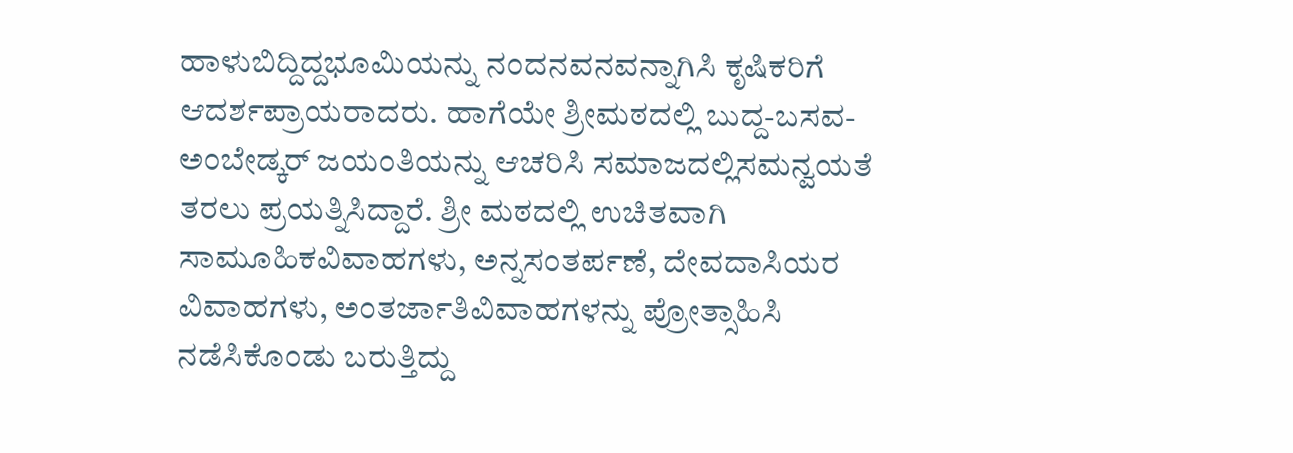ಹಾಳುಬಿದ್ದಿದ್ದಭೂಮಿಯನ್ನು ನಂದನವನವನ್ನಾಗಿಸಿ ಕೃಷಿಕರಿಗೆ ಆದರ್ಶಪ್ರಾಯರಾದರು. ಹಾಗೆಯೇ ಶ್ರೀಮಠದಲ್ಲಿ ಬುದ್ದ-ಬಸವ-ಅಂಬೇಡ್ಕರ್ ಜಯಂತಿಯನ್ನು ಆಚರಿಸಿ ಸಮಾಜದಲ್ಲಿಸಮನ್ವಯತೆ ತರಲು ಪ್ರಯತ್ನಿಸಿದ್ದಾರೆ. ಶ್ರೀ ಮಠದಲ್ಲಿ ಉಚಿತವಾಗಿ ಸಾಮೂಹಿಕವಿವಾಹಗಳು, ಅನ್ನಸಂತರ್ಪಣೆ, ದೇವದಾಸಿಯರ ವಿವಾಹಗಳು, ಅಂತರ್ಜಾತಿವಿವಾಹಗಳನ್ನು ಪ್ರೋತ್ಸಾಹಿಸಿ ನಡೆಸಿಕೊಂಡು ಬರುತ್ತಿದ್ದು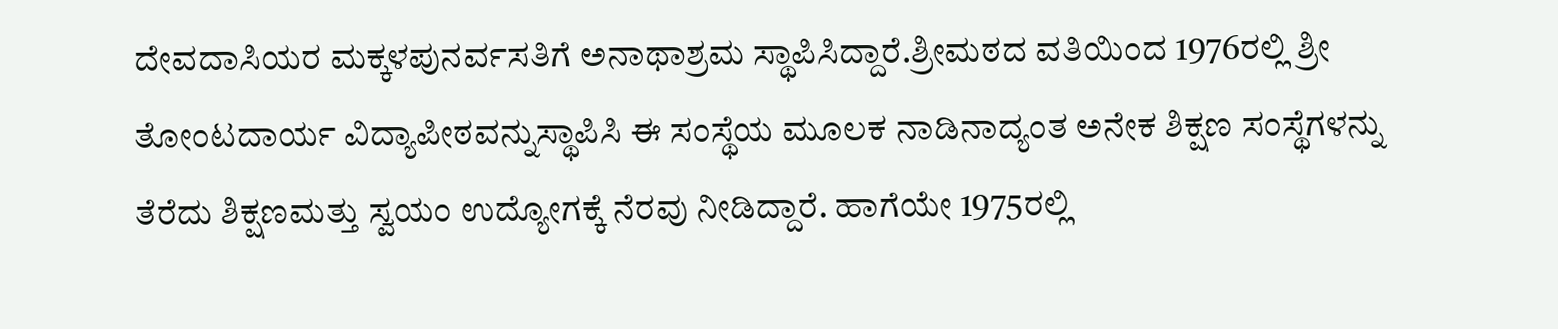ದೇವದಾಸಿಯರ ಮಕ್ಕಳಪುನರ್ವಸತಿಗೆ ಅನಾಥಾಶ್ರಮ ಸ್ಥಾಪಿಸಿದ್ದಾರೆ.ಶ್ರೀಮಠದ ವತಿಯಿಂದ 1976ರಲ್ಲಿ ಶ್ರೀ ತೋಂಟದಾರ್ಯ ವಿದ್ಯಾಪೀಠವನ್ನುಸ್ಥಾಪಿಸಿ ಈ ಸಂಸ್ಥೆಯ ಮೂಲಕ ನಾಡಿನಾದ್ಯಂತ ಅನೇಕ ಶಿಕ್ಷಣ ಸಂಸ್ಥೆಗಳನ್ನು ತೆರೆದು ಶಿಕ್ಷಣಮತ್ತು ಸ್ವಯಂ ಉದ್ಯೋಗಕ್ಕೆ ನೆರವು ನೀಡಿದ್ದಾರೆ. ಹಾಗೆಯೇ 1975ರಲ್ಲಿ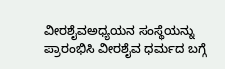ವೀರಶೈವಅಧ್ಯಯನ ಸಂಸ್ಥೆಯನ್ನು ಪ್ರಾರಂಭಿಸಿ ವೀರಶೈವ ಧರ್ಮದ ಬಗ್ಗೆ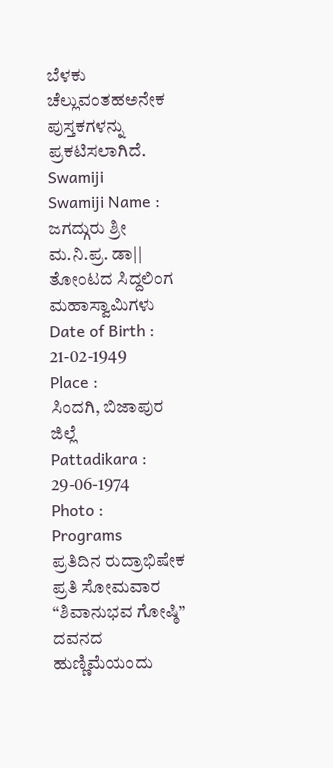ಬೆಳಕು ಚೆಲ್ಲುವಂತಹಅನೇಕ ಪುಸ್ತಕಗಳನ್ನು ಪ್ರಕಟಿಸಲಾಗಿದೆ.
Swamiji
Swamiji Name :
ಜಗದ್ಗುರು ಶ್ರೀ ಮ.ನಿ.ಪ್ರ. ಡಾ|| ತೋಂಟದ ಸಿದ್ದಲಿಂಗ ಮಹಾಸ್ವಾಮಿಗಳು
Date of Birth :
21-02-1949
Place :
ಸಿಂದಗಿ, ಬಿಜಾಪುರ ಜಿಲ್ಲೆ
Pattadikara :
29-06-1974
Photo :
Programs
ಪ್ರತಿದಿನ ರುದ್ರಾಭಿಷೇಕ
ಪ್ರತಿ ಸೋಮವಾರ “ಶಿವಾನುಭವ ಗೋಷ್ಠಿ”
ದವನದ ಹುಣ್ಣಿಮೆಯಂದು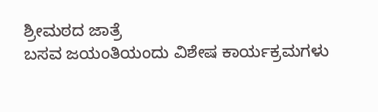ಶ್ರೀಮಠದ ಜಾತ್ರೆ
ಬಸವ ಜಯಂತಿಯಂದು ವಿಶೇಷ ಕಾರ್ಯಕ್ರಮಗಳು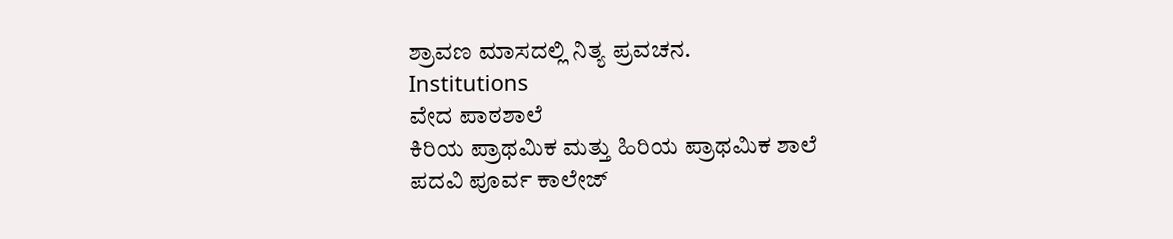ಶ್ರಾವಣ ಮಾಸದಲ್ಲಿ ನಿತ್ಯ ಪ್ರವಚನ.
Institutions
ವೇದ ಪಾಠಶಾಲೆ
ಕಿರಿಯ ಪ್ರಾಥಮಿಕ ಮತ್ತು ಹಿರಿಯ ಪ್ರಾಥಮಿಕ ಶಾಲೆ
ಪದವಿ ಪೂರ್ವ ಕಾಲೇಜ್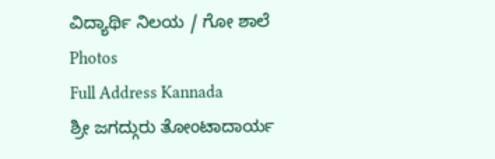ವಿದ್ಯಾರ್ಥಿ ನಿಲಯ / ಗೋ ಶಾಲೆ
Photos
Full Address Kannada
ಶ್ರೀ ಜಗದ್ಗುರು ತೋಂಟಾದಾರ್ಯ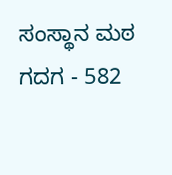ಸಂಸ್ಥಾನ ಮಠ
ಗದಗ - 582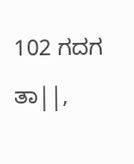102 ಗದಗ ತಾ||,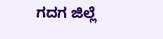ಗದಗ ಜಿಲ್ಲೆ